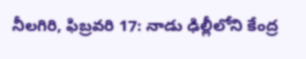నీలగిరి, ఫిబ్రవరి 17: నాడు ఢిల్లీలోని కేంద్ర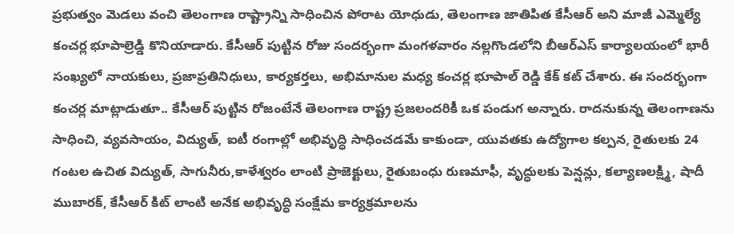ప్రభుత్వం మెడలు వంచి తెలంగాణ రాష్ట్రాన్ని సాధించిన పోరాట యోధుడు, తెలంగాణ జాతిపిత కేసీఆర్ అని మాజీ ఎమ్మెల్యే కంచర్ల భూపాల్రెడ్డి కొనియాడారు. కేసీఆర్ పుట్టిన రోజు సందర్భంగా మంగళవారం నల్లగొండలోని బీఆర్ఎస్ కార్యాలయంలో భారీ సంఖ్యలో నాయకులు, ప్రజాప్రతినిధులు, కార్యకర్తలు, అభిమానుల మధ్య కంచర్ల భూపాల్ రెడ్డి కేక్ కట్ చేశారు. ఈ సందర్భంగా కంచర్ల మాట్లాడుతూ.. కేసీఆర్ పుట్టిన రోజంటేనే తెలంగాణ రాష్ట్ర ప్రజలందరికీ ఒక పండుగ అన్నారు. రాదనుకున్న తెలంగాణను సాధించి, వ్యవసాయం, విద్యుత్, ఐటీ రంగాల్లో అభివృద్ధి సాధించడమే కాకుండా, యువతకు ఉద్యోగాల కల్పన, రైతులకు 24 గంటల ఉచిత విద్యుత్, సాగునీరు,కాళేశ్వరం లాంటి ప్రాజెక్టులు, రైతుబంధు రుణమాఫీ, వృద్ధులకు పెన్షన్లు, కల్యాణలక్ష్మి, షాదీ ముబారక్, కేసీఆర్ కిట్ లాంటి అనేక అభివృద్ధి సంక్షేమ కార్యక్రమాలను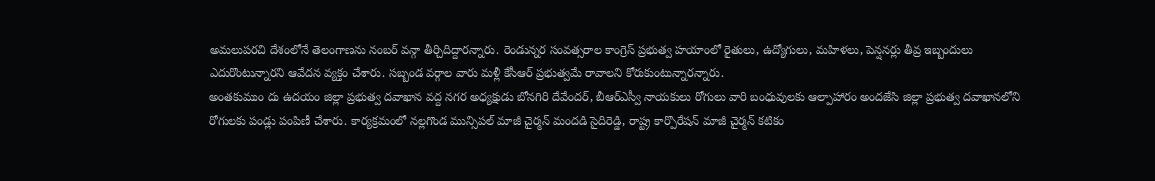అమలుపరచి దేశంలోనే తెలంగాణను నంబర్ వన్గా తీర్చిదిద్దారన్నారు. రెండున్నర సంవత్సరాల కాంగ్రెస్ ప్రభుత్వ హయాంలో రైతులు, ఉద్యోగులు, మహిళలు, పెన్షనర్లు తీవ్ర ఇబ్బందులు ఎదురొంటున్నారని ఆవేదన వ్యక్తం చేశారు. సబ్బండ వర్గాల వారు మళ్లీ కేసీఆర్ ప్రభుత్వమే రావాలని కోరుకుంటున్నారన్నారు.
అంతకుముం దు ఉదయం జిల్లా ప్రభుత్వ దవాఖాన వద్ద నగర అధ్యక్షుడు బోనగిరి దేవేందర్, బీఆర్ఎస్వీ నాయకులు రోగులు వారి బంధువులకు ఆల్పాహారం అందజేసి జిల్లా ప్రభుత్వ దవాఖానలోని రోగులకు పండ్లు పంపిణీ చేశారు. కార్యక్రమంలో నల్లగొండ మున్సిపల్ మాజీ చైర్మన్ మందడి సైదిరెడ్డి, రాష్ట్ర కార్పొరేషన్ మాజీ చైర్మన్ కటికం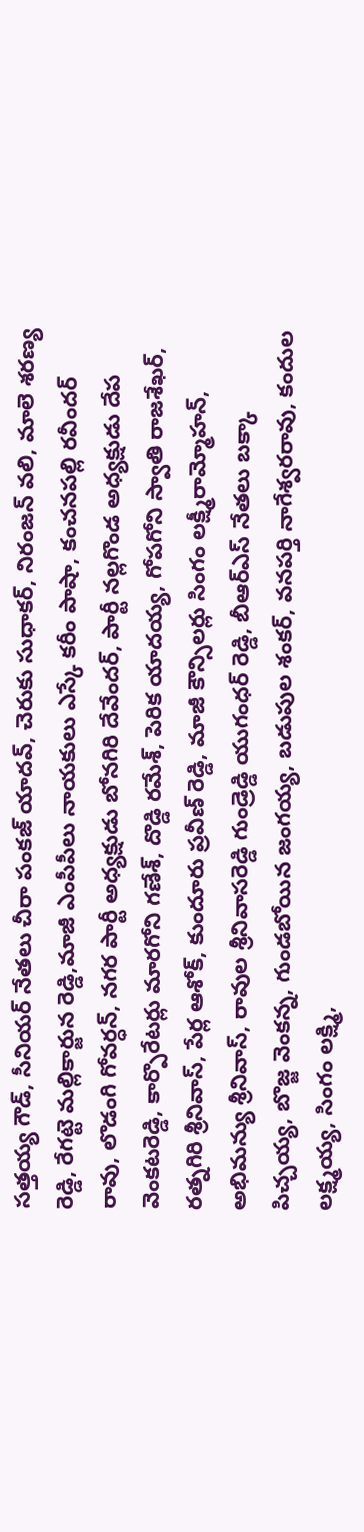సత్తయ్య గౌడ్, సీనియర్ నేతలు చీరా పంకజ్ యాదవ్, చెరుకు సుధాకర్, నిరంజన్ వలి, మాలె శరణ్య రెడ్డి, రేగట్టె మల్లికార్జున రెడ్డి,మాజీ ఎంపీపీలు నాయకులు ఎస్కే కరీం పాషా, కంచనపల్లి రవీందర్ రావు, లొడంగి గోవర్ధన్, నగర పార్టీ అధ్యక్షుడు బోనగిరి దేవేందర్, పార్టీ నల్లగొండ అధ్యక్షుడు దేప వెంకటరెడ్డి, కార్పొరేటర్లు మారగోని గణేశ్, దొడ్డి రమేశ్, పెరిక యాదయ్య, గోపగోని స్వాతి రాజశేఖర్, రత్నగిరి శ్రీనివాస్, పేర్ల ఆశోక్, కుందూరు ప్రవీణ్ రెడ్డి, మాజీ కౌన్సిలర్లు సింగం లక్ష్మీరామ్మోహన్, అభిమన్యు శ్రీనివాస్, రావుల శ్రీనివాసరెడ్డి గుండ్రెడ్డి యుగంధర్ రెడ్డి, బీఆర్ఎస్ నేతలు బక్కా పిచ్చయ్య, బొజ్జ వెంకన్న, గుండబోయిన జంగయ్య, బడుపుల శంకర్, వనపర్తి నాగేశ్వరరావు, కందుల లక్ష్మయ్య, సింగం లక్ష్మి,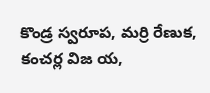కొండ్ర స్వరూప, మర్రి రేణుక, కంచర్ల విజ య,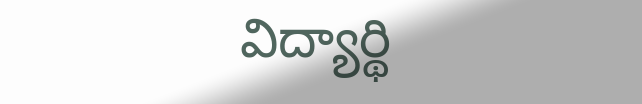విద్యార్థి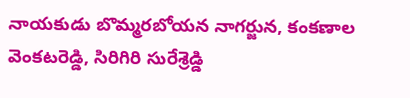నాయకుడు బొమ్మరబోయన నాగర్జున, కంకణాల వెంకటరెడ్డి, సిరిగిరి సురేశ్రెడ్డి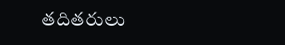తదితరులు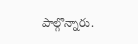పాల్గొన్నారు.